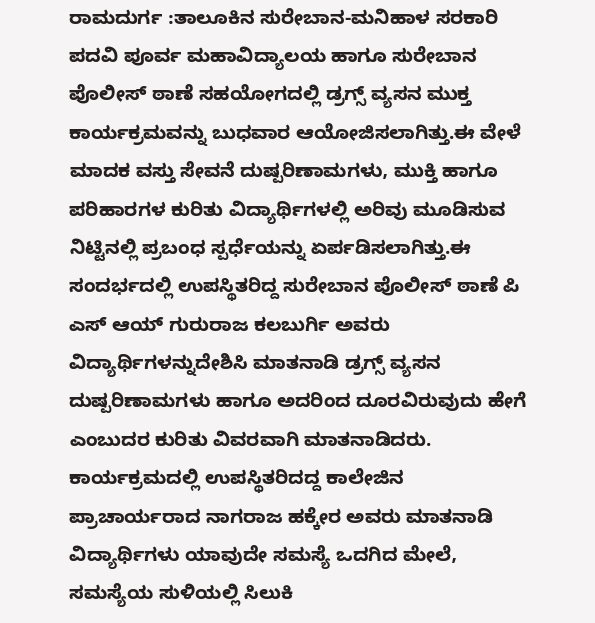ರಾಮದುರ್ಗ :ತಾಲೂಕಿನ ಸುರೇಬಾನ-ಮನಿಹಾಳ ಸರಕಾರಿ ಪದವಿ ಪೂರ್ವ ಮಹಾವಿದ್ಯಾಲಯ ಹಾಗೂ ಸುರೇಬಾನ ಪೊಲೀಸ್ ಠಾಣೆ ಸಹಯೋಗದಲ್ಲಿ ಡ್ರಗ್ಸ್ ವ್ಯಸನ ಮುಕ್ತ ಕಾರ್ಯಕ್ರಮವನ್ನು ಬುಧವಾರ ಆಯೋಜಿಸಲಾಗಿತ್ತು.ಈ ವೇಳೆ ಮಾದಕ ವಸ್ತು ಸೇವನೆ ದುಷ್ಪರಿಣಾಮಗಳು, ಮುಕ್ತಿ ಹಾಗೂ ಪರಿಹಾರಗಳ ಕುರಿತು ವಿದ್ಯಾರ್ಥಿಗಳಲ್ಲಿ ಅರಿವು ಮೂಡಿಸುವ ನಿಟ್ಟಿನಲ್ಲಿ ಪ್ರಬಂಧ ಸ್ಪರ್ಧೆಯನ್ನು ಏರ್ಪಡಿಸಲಾಗಿತ್ತು.ಈ ಸಂದರ್ಭದಲ್ಲಿ ಉಪಸ್ಥಿತರಿದ್ದ ಸುರೇಬಾನ ಪೊಲೀಸ್ ಠಾಣೆ ಪಿ ಎಸ್ ಆಯ್ ಗುರುರಾಜ ಕಲಬುರ್ಗಿ ಅವರು ವಿದ್ಯಾರ್ಥಿಗಳನ್ನುದೇಶಿಸಿ ಮಾತನಾಡಿ ಡ್ರಗ್ಸ್ ವ್ಯಸನ ದುಷ್ಪರಿಣಾಮಗಳು ಹಾಗೂ ಅದರಿಂದ ದೂರವಿರುವುದು ಹೇಗೆ ಎಂಬುದರ ಕುರಿತು ವಿವರವಾಗಿ ಮಾತನಾಡಿದರು. ಕಾರ್ಯಕ್ರಮದಲ್ಲಿ ಉಪಸ್ಥಿತರಿದದ್ದ ಕಾಲೇಜಿನ ಪ್ರಾಚಾರ್ಯರಾದ ನಾಗರಾಜ ಹಕ್ಕೇರ ಅವರು ಮಾತನಾಡಿ ವಿದ್ಯಾರ್ಥಿಗಳು ಯಾವುದೇ ಸಮಸ್ಯೆ ಒದಗಿದ ಮೇಲೆ, ಸಮಸ್ಯೆಯ ಸುಳಿಯಲ್ಲಿ ಸಿಲುಕಿ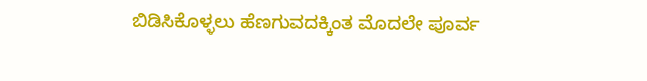ಬಿಡಿಸಿಕೊಳ್ಳಲು ಹೆಣಗುವದಕ್ಕಿಂತ ಮೊದಲೇ ಪೂರ್ವ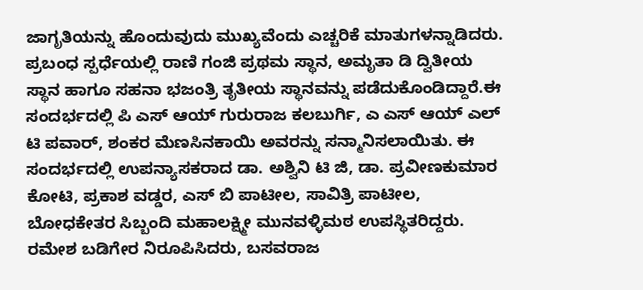ಜಾಗೃತಿಯನ್ನು ಹೊಂದುವುದು ಮುಖ್ಯವೆಂದು ಎಚ್ಚರಿಕೆ ಮಾತುಗಳನ್ನಾಡಿದರು. ಪ್ರಬಂಧ ಸ್ಪರ್ಧೆಯಲ್ಲಿ ರಾಣಿ ಗಂಜಿ ಪ್ರಥಮ ಸ್ಥಾನ, ಅಮೃತಾ ಡಿ ದ್ವಿತೀಯ ಸ್ಥಾನ ಹಾಗೂ ಸಹನಾ ಭಜಂತ್ರಿ ತೃತೀಯ ಸ್ಥಾನವನ್ನು ಪಡೆದುಕೊಂಡಿದ್ದಾರೆ.ಈ ಸಂದರ್ಭದಲ್ಲಿ ಪಿ ಎಸ್ ಆಯ್ ಗುರುರಾಜ ಕಲಬುರ್ಗಿ, ಎ ಎಸ್ ಆಯ್ ಎಲ್ ಟಿ ಪವಾರ್, ಶಂಕರ ಮೆಣಸಿನಕಾಯಿ ಅವರನ್ನು ಸನ್ಮಾನಿಸಲಾಯಿತು. ಈ ಸಂದರ್ಭದಲ್ಲಿ ಉಪನ್ಯಾಸಕರಾದ ಡಾ. ಅಶ್ವಿನಿ ಟಿ ಜಿ, ಡಾ. ಪ್ರವೀಣಕುಮಾರ ಕೋಟಿ, ಪ್ರಕಾಶ ವಡ್ಡರ, ಎಸ್ ಬಿ ಪಾಟೀಲ, ಸಾವಿತ್ರಿ ಪಾಟೀಲ, ಬೋಧಕೇತರ ಸಿಬ್ಬಂದಿ ಮಹಾಲಕ್ಷ್ಮೀ ಮುನವಳ್ಳಿಮಠ ಉಪಸ್ಥಿತರಿದ್ದರು. ರಮೇಶ ಬಡಿಗೇರ ನಿರೂಪಿಸಿದರು, ಬಸವರಾಜ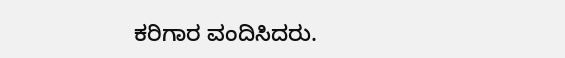ಕರಿಗಾರ ವಂದಿಸಿದರು.